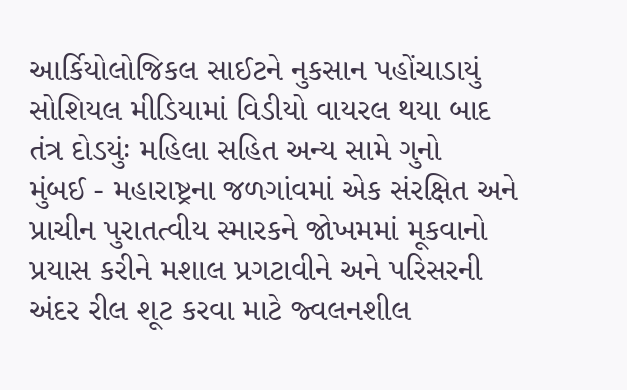આર્કિયોલોજિકલ સાઈટને નુકસાન પહોંચાડાયું
સોશિયલ મીડિયામાં વિડીયો વાયરલ થયા બાદ તંત્ર દોડયુંઃ મહિલા સહિત અન્ય સામે ગુનો
મુંબઈ - મહારાષ્ટ્રના જળગાંવમાં એક સંરક્ષિત અને પ્રાચીન પુરાતત્વીય સ્મારકને જોખમમાં મૂકવાનો પ્રયાસ કરીને મશાલ પ્રગટાવીને અને પરિસરની અંદર રીલ શૂટ કરવા માટે જ્વલનશીલ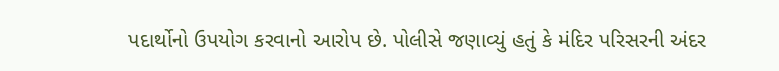પદાર્થોનો ઉપયોગ કરવાનો આરોપ છે. પોલીસે જણાવ્યું હતું કે મંદિર પરિસરની અંદર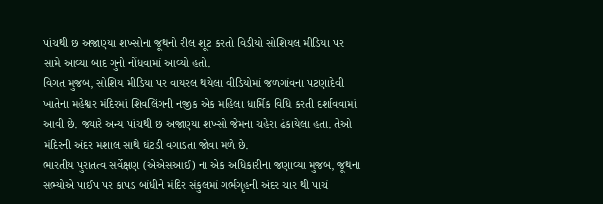પાંચથી છ અજાણ્યા શખ્સોના જૂથનો રીલ શૂટ કરતો વિડીયો સોશિયલ મીડિયા પર સામે આવ્યા બાદ ગુનો નોંધવામાં આવ્યો હતો.
વિગત મુજબ, સોશિય મીડિયા પર વાયરલ થયેલા વીડિયોમાં જળગાંવના પટણાદેવી ખાતેના મહેશ્વર મંદિરમાં શિવલિંગની નજીક એક મહિલા ધાર્મિક વિધિ કરતી દર્શાવવામાં આવી છે. જ્યારે અન્ય પાંચથી છ અજાણ્યા શખ્સો જેમના ચહેરા ઢંકાયેલા હતા. તેઓ મંદિરની અંદર મશાલ સાથે ઘંટડી વગાડતા જોવા મળે છે.
ભારતીય પુરાતત્વ સર્વેક્ષણ (એએસઆઈ) ના એક અધિકારીના જણાવ્યા મુજબ, જૂથના સભ્યોએ પાઈપ પર કાપડ બાંધીને મંદિર સંકુલમાં ગર્ભગૃહની અંદર ચાર થી પાચં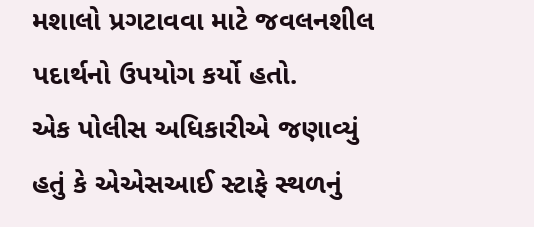મશાલો પ્રગટાવવા માટે જવલનશીલ પદાર્થનો ઉપયોગ કર્યો હતો.
એક પોલીસ અધિકારીએ જણાવ્યું હતું કે એએસઆઈ સ્ટાફે સ્થળનું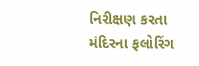નિરીક્ષણ કરતા મંદિરના ફલોરિંગ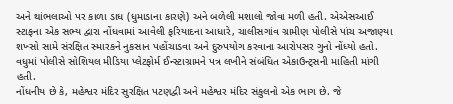અને થાંભલાઓ પર કાળા ડાધ (ધુમાડાના કારણે) અને બળેલી મશાલો જોવા મળી હતી. એએસઆઈ સ્ટાફના એક સભ્ય દ્વારા નોંધવામાં આવેલી ફરિયાદના આધારે, ચાલીસગાંવ ગ્રામીણ પોલીસે પાંચ અજાણ્યા શખ્સો સામે સંરક્ષિત સ્મારકને નુકસાન પહોંચાડવા અને દુરુપયોગ કરવાના આરોપસર ગુનો નોંધ્યો હતો.
વધુમાં પોલીસે સોશિયલ મીડિયા પ્લેટફોર્મ ઈન્સ્ટાગ્રામને પત્ર લખીને સંબંધિત એકાઉન્ટ્સની માહિતી માંગી હતી.
નોંધનીય છે કે, મહેશ્વર મંદિર સુરક્ષિત પટણદ્વી અને મહેશ્વર મંદિર સંકુલનો એક ભાગ છે. જે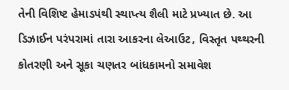તેની વિશિષ્ટ હેમાડપંથી સ્થાપ્ત્ય શૈલી માટે પ્રખ્યાત છે. આ ડિઝાઈન પરંપરામાં તારા આકરના લેઆઉટ, વિસ્તૃત પથ્થરની કોતરણી અને સૂકા ચણતર બાંધકામનો સમાવેશ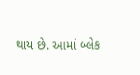થાય છે. આમાં બ્લેક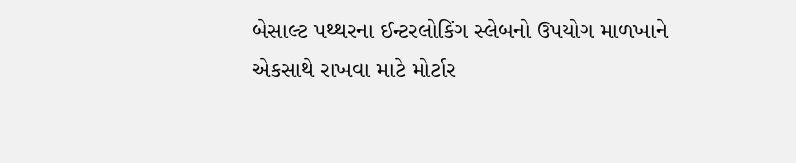બેસાલ્ટ પથ્થરના ઈન્ટરલોકિંગ સ્લેબનો ઉપયોગ માળખાને એકસાથે રાખવા માટે મોર્ટાર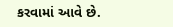કરવામાં આવે છે.